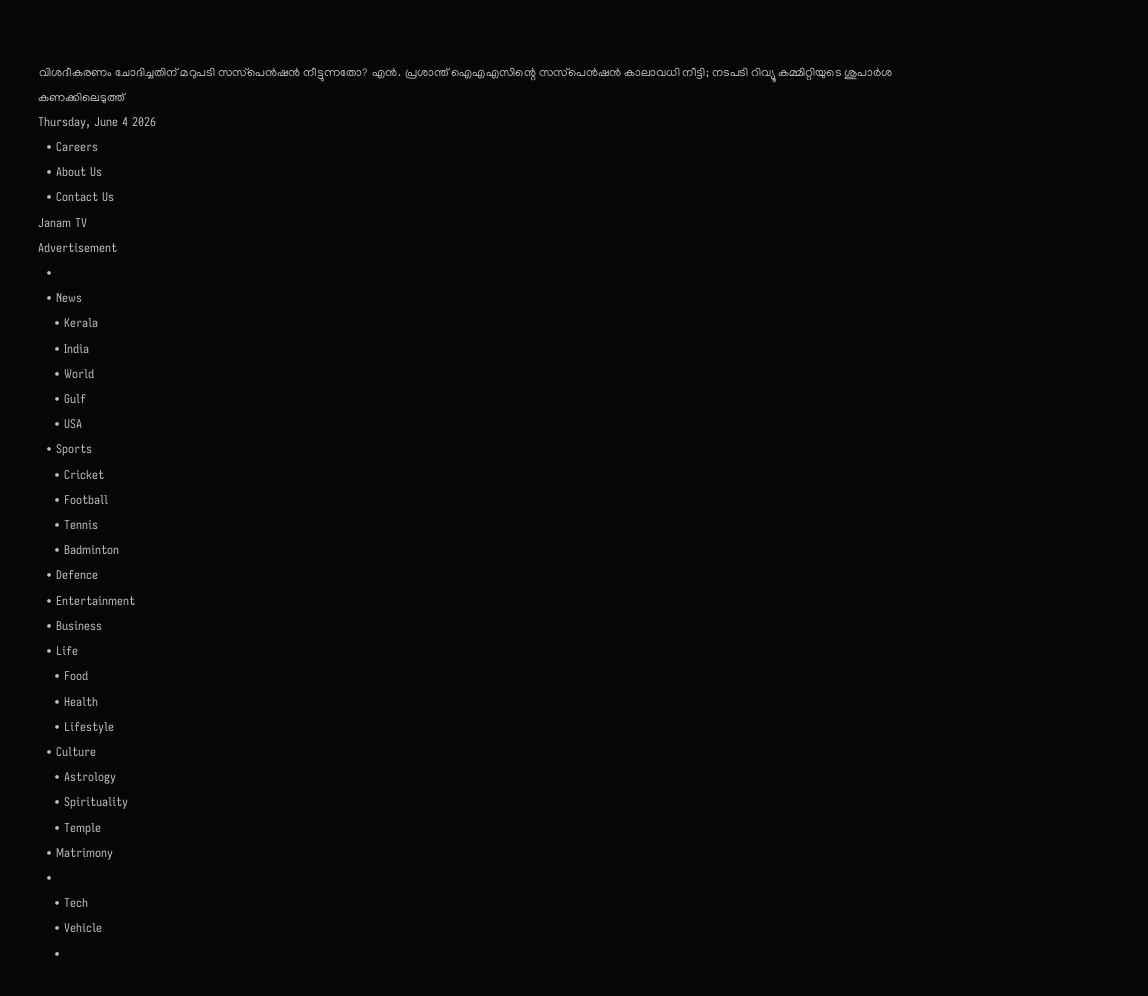വിശദീകരണം ചോദിച്ചതിന് മറുപടി സസ്‌പെൻഷൻ നീട്ടുന്നതോ? എൻ. പ്രശാന്ത് ഐഎഎസിന്റെ സസ്‌പെൻഷൻ കാലാവധി നീട്ടി; നടപടി റിവ്യൂ കമ്മിറ്റിയുടെ ശുപാർശ കണക്കിലെടുത്ത്
Thursday, June 4 2026
  • Careers
  • About Us
  • Contact Us
Janam TV
Advertisement
  •
  • News
    • Kerala
    • India
    • World
    • Gulf
    • USA
  • Sports
    • Cricket
    • Football
    • Tennis
    • Badminton
  • Defence
  • Entertainment
  • Business
  • Life
    • Food
    • Health
    • Lifestyle
  • Culture
    • Astrology
    • Spirituality
    • Temple
  • Matrimony
  •
    • Tech
    • Vehicle
    •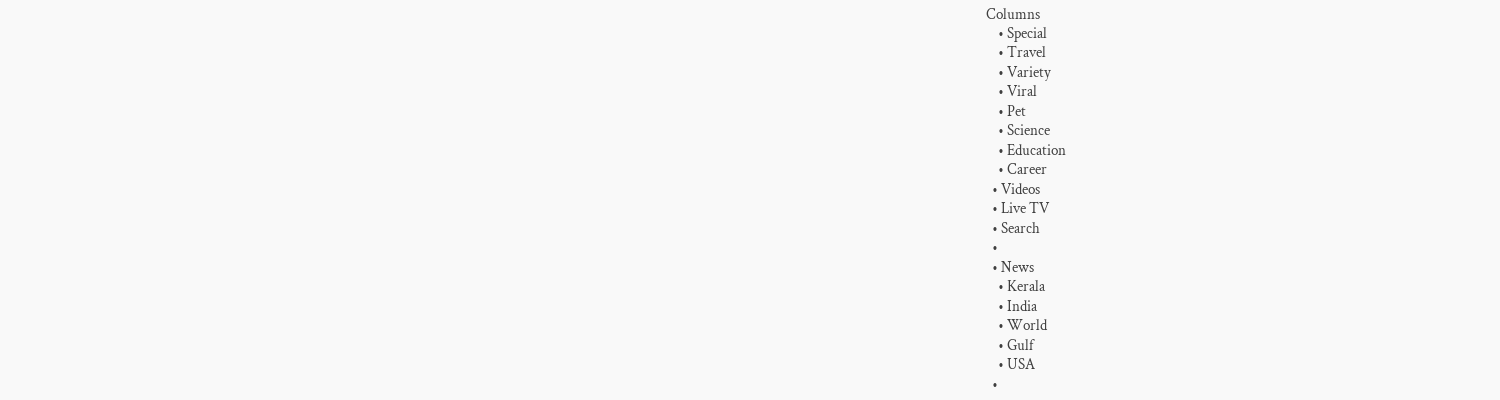Columns
    • Special
    • Travel
    • Variety
    • Viral
    • Pet
    • Science
    • Education
    • Career
  • Videos
  • Live TV
  • Search
  •
  • News
    • Kerala
    • India
    • World
    • Gulf
    • USA
  •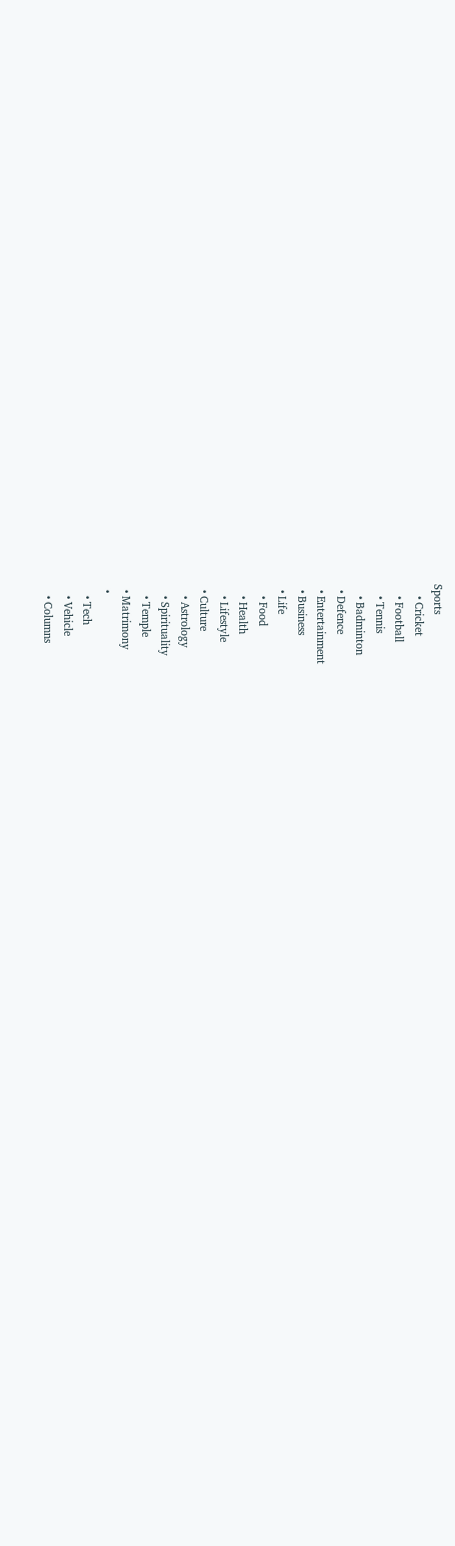Sports
    • Cricket
    • Football
    • Tennis
    • Badminton
  • Defence
  • Entertainment
  • Business
  • Life
    • Food
    • Health
    • Lifestyle
  • Culture
    • Astrology
    • Spirituality
    • Temple
  • Matrimony
  •
    • Tech
    • Vehicle
    • Columns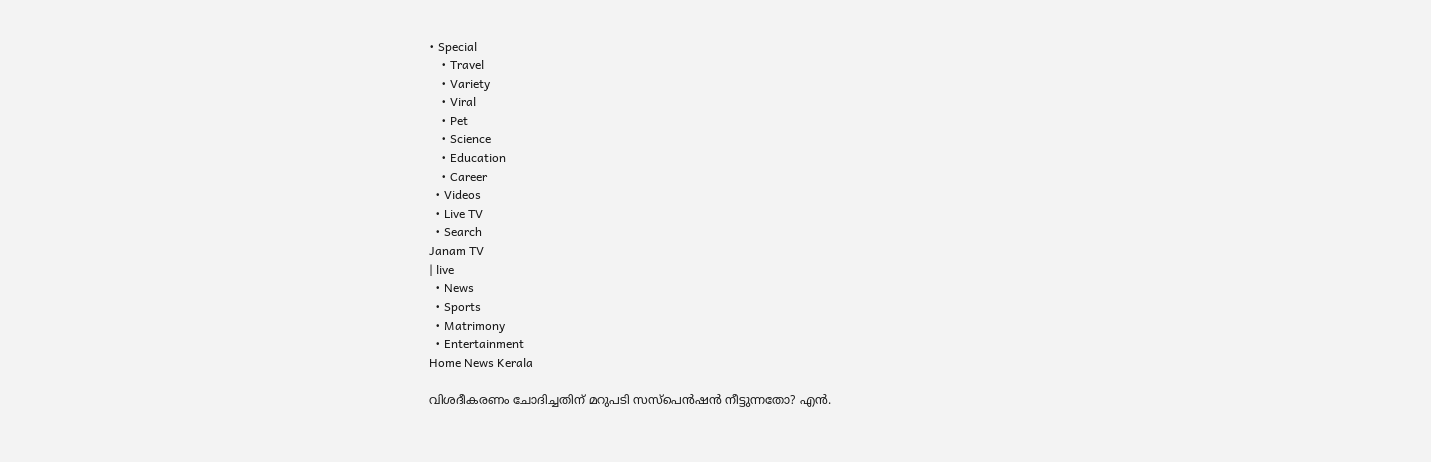• Special
    • Travel
    • Variety
    • Viral
    • Pet
    • Science
    • Education
    • Career
  • Videos
  • Live TV
  • Search
Janam TV
| live
  • News
  • Sports
  • Matrimony
  • Entertainment
Home News Kerala

വിശദീകരണം ചോദിച്ചതിന് മറുപടി സസ്‌പെൻഷൻ നീട്ടുന്നതോ? എൻ.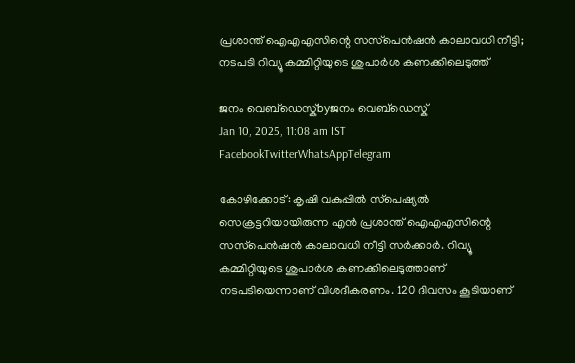പ്രശാന്ത് ഐഎഎസിന്റെ സസ്‌പെൻഷൻ കാലാവധി നീട്ടി; നടപടി റിവ്യൂ കമ്മിറ്റിയുടെ ശുപാർശ കണക്കിലെടുത്ത്

ജനം വെബ്‌ഡെസ്ക്byജനം വെബ്‌ഡെസ്ക്
Jan 10, 2025, 11:08 am IST
FacebookTwitterWhatsAppTelegram

കോഴിക്കോട്: കൃഷി വകുപ്പിൽ സ്‌പെഷ്യൽ സെക്രട്ടറിയായിരുന്ന എൻ പ്രശാന്ത് ഐഎഎസിന്റെ സസ്‌പെൻഷൻ കാലാവധി നീട്ടി സർക്കാർ. റിവ്യൂ കമ്മിറ്റിയുടെ ശുപാർശ കണക്കിലെടുത്താണ് നടപടിയെന്നാണ് വിശദീകരണം. 120 ദിവസം കൂടിയാണ്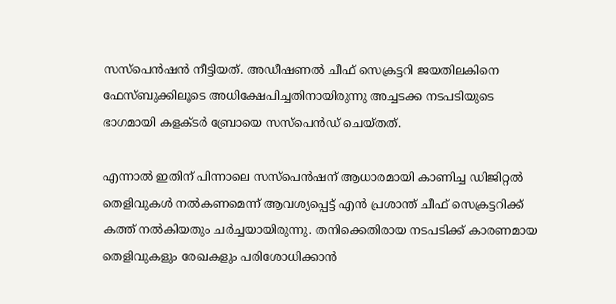സസ്‌പെൻഷൻ നീട്ടിയത്. അഡീഷണൽ ചീഫ് സെക്രട്ടറി ജയതിലകിനെ ഫേസ്ബുക്കിലൂടെ അധിക്ഷേപിച്ചതിനായിരുന്നു അച്ചടക്ക നടപടിയുടെ ഭാഗമായി കളക്ടർ ബ്രോയെ സസ്‌പെൻഡ് ചെയ്തത്.

എന്നാൽ ഇതിന് പിന്നാലെ സസ്‌പെൻഷന് ആധാരമായി കാണിച്ച ഡിജിറ്റൽ തെളിവുകൾ നൽകണമെന്ന് ആവശ്യപ്പെട്ട് എൻ പ്രശാന്ത് ചീഫ് സെക്രട്ടറിക്ക് കത്ത് നൽകിയതും ചർച്ചയായിരുന്നു. തനിക്കെതിരായ നടപടിക്ക് കാരണമായ തെളിവുകളും രേഖകളും പരിശോധിക്കാൻ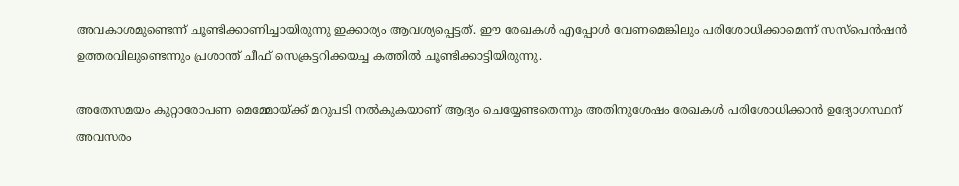അവകാശമുണ്ടെന്ന് ചൂണ്ടിക്കാണിച്ചായിരുന്നു ഇക്കാര്യം ആവശ്യപ്പെട്ടത്. ഈ രേഖകൾ എപ്പോൾ വേണമെങ്കിലും പരിശോധിക്കാമെന്ന് സസ്‌പെൻഷൻ ഉത്തരവിലുണ്ടെന്നും പ്രശാന്ത് ചീഫ് സെക്രട്ടറിക്കയച്ച കത്തിൽ ചൂണ്ടിക്കാട്ടിയിരുന്നു.

അതേസമയം കുറ്റാരോപണ മെമ്മോയ്‌ക്ക് മറുപടി നൽകുകയാണ് ആദ്യം ചെയ്യേണ്ടതെന്നും അതിനുശേഷം രേഖകൾ പരിശോധിക്കാൻ ഉദ്യോഗസ്ഥന് അവസരം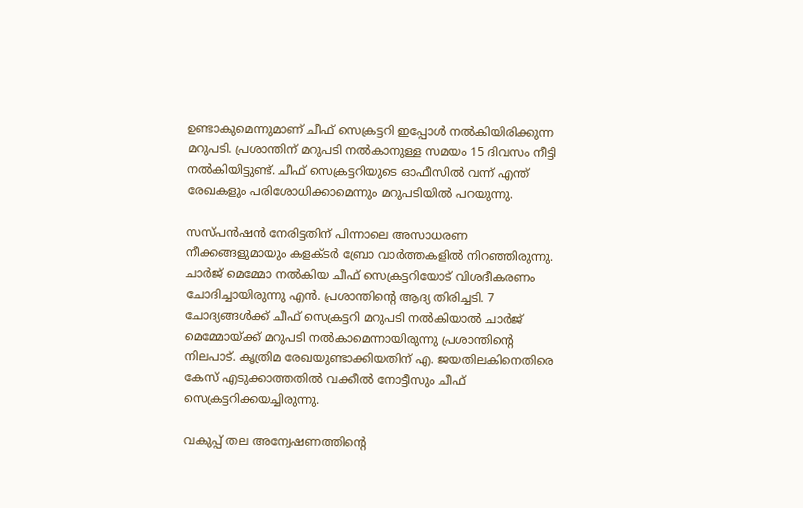ഉണ്ടാകുമെന്നുമാണ് ചീഫ് സെക്രട്ടറി ഇപ്പോൾ നൽകിയിരിക്കുന്ന മറുപടി. പ്രശാന്തിന് മറുപടി നൽകാനുള്ള സമയം 15 ദിവസം നീട്ടി നൽകിയിട്ടുണ്ട്. ചീഫ് സെക്രട്ടറിയുടെ ഓഫീസിൽ വന്ന് എന്ത് രേഖകളും പരിശോധിക്കാമെന്നും മറുപടിയിൽ പറയുന്നു.

സസ്പൻഷൻ നേരിട്ടതിന് പിന്നാലെ അസാധരണ നീക്കങ്ങളുമായും കളക്ടർ ബ്രോ വാർത്തകളിൽ നിറഞ്ഞിരുന്നു. ചാർജ് മെമ്മോ നൽകിയ ചീഫ് സെക്രട്ടറിയോട് വിശദീകരണം ചോദിച്ചായിരുന്നു എൻ. പ്രശാന്തിന്റെ ആദ്യ തിരിച്ചടി. 7 ചോദ്യങ്ങൾക്ക് ചീഫ് സെക്രട്ടറി മറുപടി നൽകിയാൽ ചാർജ് മെമ്മോയ്‌ക്ക് മറുപടി നൽകാമെന്നായിരുന്നു പ്രശാന്തിന്റെ നിലപാട്. കൃത്രിമ രേഖയുണ്ടാക്കിയതിന് എ. ജയതിലകിനെതിരെ കേസ് എടുക്കാത്തതിൽ വക്കീൽ നോട്ടീസും ചീഫ് സെക്രട്ടറിക്കയച്ചിരുന്നു.

വകുപ്പ് തല അന്വേഷണത്തിന്റെ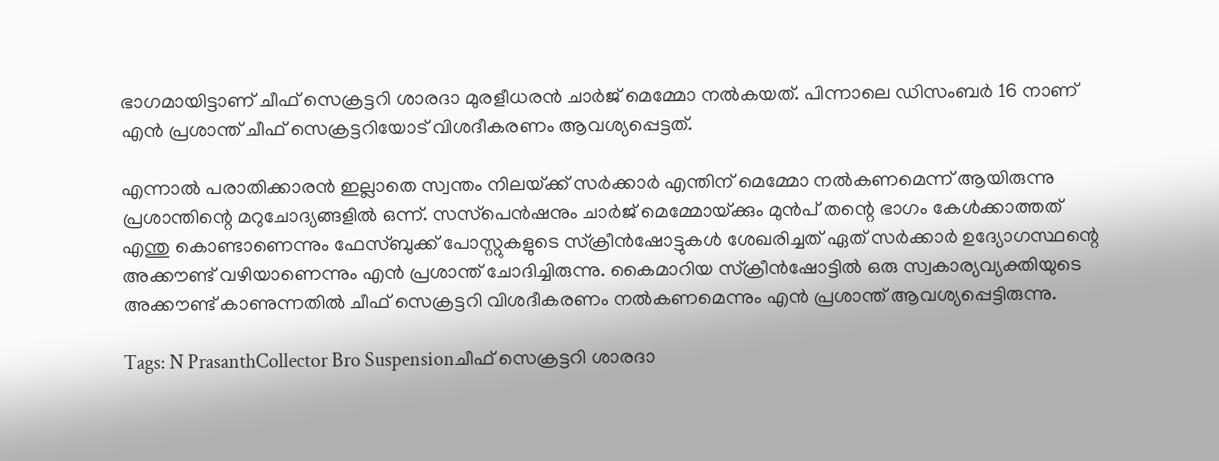ഭാഗമായിട്ടാണ് ചീഫ് സെക്രട്ടറി ശാരദാ മുരളീധരൻ ചാർജ് മെമ്മോ നൽകയത്. പിന്നാലെ ഡിസംബർ 16 നാണ് എൻ പ്രശാന്ത് ചീഫ് സെക്രട്ടറിയോട് വിശദീകരണം ആവശ്യപ്പെട്ടത്.

എന്നാൽ പരാതിക്കാരൻ ഇല്ലാതെ സ്വന്തം നിലയ്‌ക്ക് സർക്കാർ എന്തിന് മെമ്മോ നൽകണമെന്ന് ആയിരുന്നു പ്രശാന്തിന്റെ മറുചോദ്യങ്ങളിൽ ഒന്ന്. സസ്‌പെൻഷനും ചാർജ് മെമ്മോയ്‌ക്കും മുൻപ് തന്റെ ഭാഗം കേൾക്കാത്തത് എന്തു കൊണ്ടാണെന്നും ഫേസ്ബുക്ക് പോസ്റ്റുകളുടെ സ്‌ക്രീൻഷോട്ടുകൾ ശേഖരിച്ചത് ഏത് സർക്കാർ ഉദ്യോഗസ്ഥന്റെ അക്കൗണ്ട് വഴിയാണെന്നും എൻ പ്രശാന്ത് ചോദിച്ചിരുന്നു. കൈമാറിയ സ്‌ക്രീൻഷോട്ടിൽ ഒരു സ്വകാര്യവ്യക്തിയുടെ അക്കൗണ്ട് കാണുന്നതിൽ ചീഫ് സെക്രട്ടറി വിശദീകരണം നൽകണമെന്നും എൻ പ്രശാന്ത് ആവശ്യപ്പെട്ടിരുന്നു.

Tags: N PrasanthCollector Bro Suspensionചീഫ് സെക്രട്ടറി ശാരദാ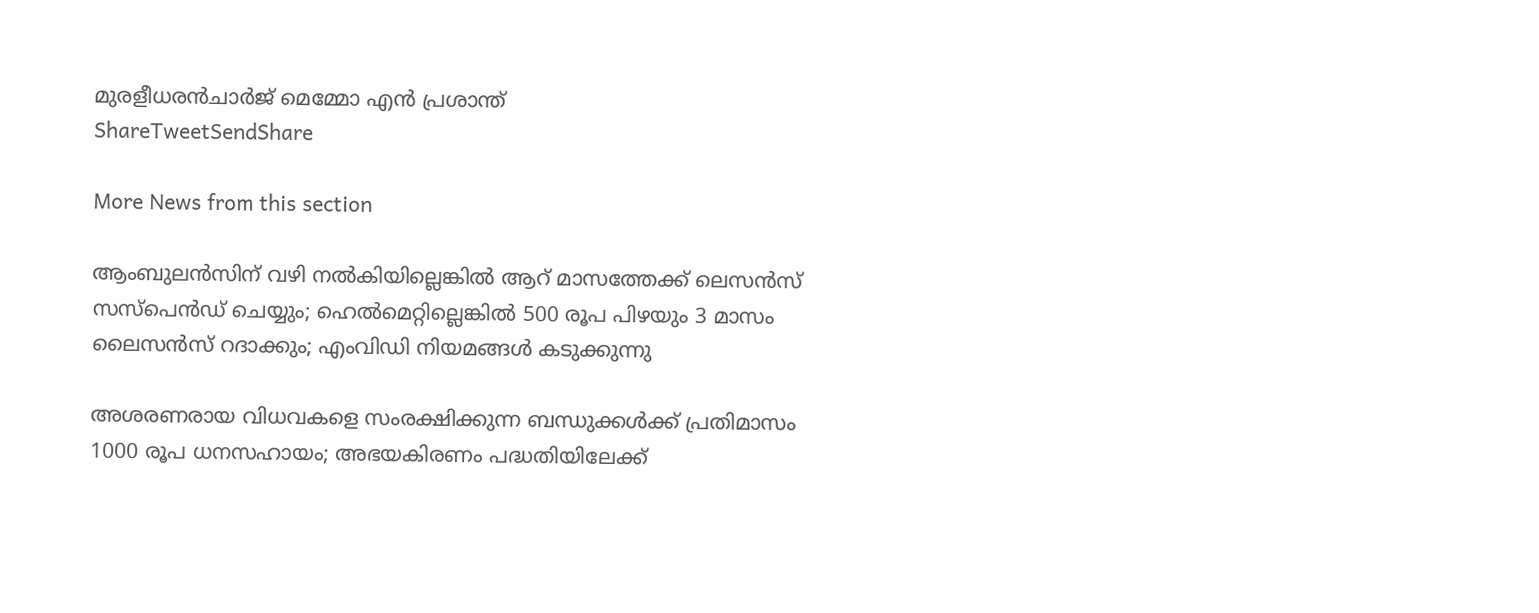മുരളീധരൻചാർജ് മെമ്മോ എൻ പ്രശാന്ത്
ShareTweetSendShare

More News from this section

ആംബുലന്‍സിന് വഴി നല്‍കിയില്ലെങ്കിൽ ആറ് മാസത്തേക്ക് ലെസൻസ് സസ്പെൻഡ് ചെയ്യും; ഹെൽമെറ്റില്ലെങ്കിൽ 500 രൂപ പിഴയും 3 മാസം ലൈസൻസ് റദാക്കും; എംവിഡി നിയമങ്ങൾ കടുക്കുന്നു

അശരണരായ വിധവകളെ സംരക്ഷിക്കുന്ന ബന്ധുക്കൾക്ക് പ്രതിമാസം 1000 രൂപ ധനസഹായം; അഭയകിരണം പദ്ധതിയിലേക്ക്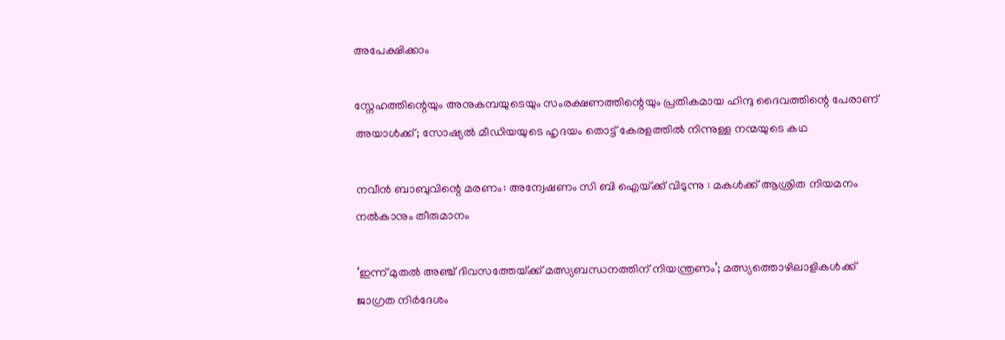അപേക്ഷിക്കാം

സ്നേഹത്തിന്റെയും അനുകമ്പയുടെയും സംരക്ഷണത്തിന്റെയും പ്രതികമായ ഹിന്ദു ദൈവത്തിന്റെ പേരാണ് അയാൾക്ക്; സോഷ്യൽ മീഡിയയുടെ ഹൃദയം തൊട്ട് കേരളത്തിൽ നിന്നുള്ള നന്മയുടെ കഥ

നവീന്‍ ബാബുവിന്റെ മരണം: അന്വേഷണം സി ബി ഐയ്‌ക്ക് വിടുന്നു : മകള്‍ക്ക് ആശ്രിത നിയമനം നല്‍കാനും തീരുമാനം

‘ഇന്ന് മുതൽ അഞ്ച് ദിവസത്തേയ്‌ക്ക് മത്സ്യബന്ധനത്തിന് നിയന്ത്രണം’; മത്സ്യത്തൊഴിലാളികൾക്ക് ജാഗ്രത നിർദേശം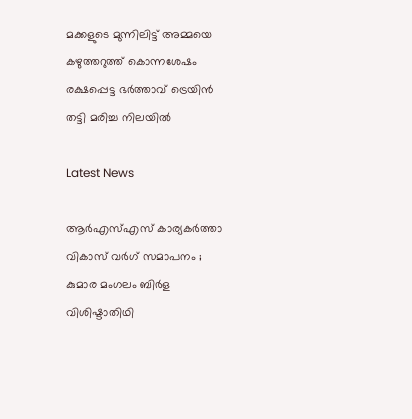മക്കളുടെ മുന്നിലിട്ട് അമ്മയെ കഴുത്തറുത്ത് കൊന്നശേഷം രക്ഷപ്പെട്ട ഭര്‍ത്താവ് ട്രെയിന്‍ തട്ടി മരിച്ച നിലയില്‍

Latest News

ആർഎസ്എസ് കാര്യകർത്താ വികാസ് വർഗ് സമാപനം ; കുമാര മംഗലം ബിർള വിശിഷ്ടാതിഥി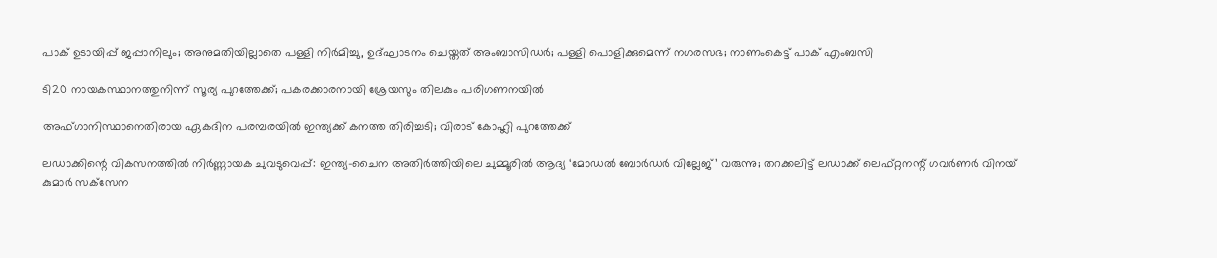പാക് ഉടായിപ്പ് ജപ്പാനിലും; അനുമതിയില്ലാതെ പള്ളി നിർമിച്ചു, ഉദ്ഘാടനം ചെയ്തത് അംബാസിഡർ; പള്ളി പൊളിക്കുമെന്ന് നഗരസഭ; നാണംകെട്ട് പാക് എംബസി

ടി20 നായകസ്ഥാനത്തുനിന്ന് സൂര്യ പുറത്തേക്ക്; പകരക്കാരനായി ശ്രേയസും തിലകും പരിഗണനയില്‍

അഫ്ഗാനിസ്ഥാനെതിരായ ഏകദിന പരമ്പരയില്‍ ഇന്ത്യക്ക് കനത്ത തിരിച്ചടി; വിരാട് കോഹ്ലി പുറത്തേക്ക്

ലഡാക്കിന്റെ വികസനത്തില്‍ നിര്‍ണ്ണായക ചുവടുവെപ്പ്: ഇന്ത്യ-ചൈന അതിര്‍ത്തിയിലെ ചുമ്മൂരില്‍ ആദ്യ ‘മോഡല്‍ ബോര്‍ഡര്‍ വില്ലേജ്’ വരുന്നു; തറക്കലിട്ട് ലഡാക്ക് ലെഫ്റ്റനന്റ് ഗവര്‍ണര്‍ വിനയ് കുമാര്‍ സക്‌സേന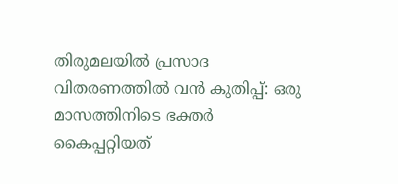തിരുമലയില്‍ പ്രസാദ വിതരണത്തില്‍ വന്‍ കുതിപ്പ്: ഒരു മാസത്തിനിടെ ഭക്തര്‍ കൈപ്പറ്റിയത്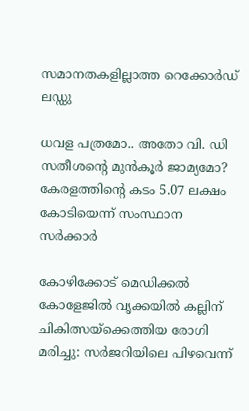സമാനതകളില്ലാത്ത റെക്കോര്‍ഡ് ലഡ്ഡു

ധവള പത്രമോ.. അതോ വി. ഡി സതീശന്റെ മുൻകൂർ ജാമ്യമോ? കേരളത്തിന്റെ കടം 5.07 ലക്ഷം കോടിയെന്ന് സംസ്ഥാന സർക്കാർ

കോഴിക്കോട് മെഡിക്കല്‍ കോളേജില്‍ വൃക്കയിൽ കല്ലിന് ചികിത്സയ്‌ക്കെത്തിയ രോഗി മരിച്ചു: സര്‍ജറിയിലെ പിഴവെന്ന്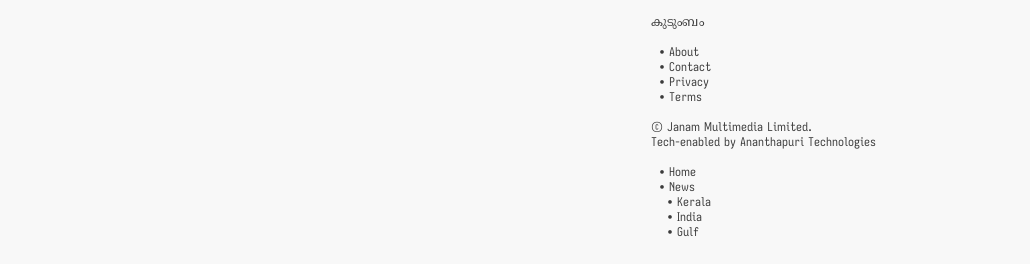കുടുംബം

  • About
  • Contact
  • Privacy
  • Terms

© Janam Multimedia Limited.
Tech-enabled by Ananthapuri Technologies

  • Home
  • News
    • Kerala
    • India
    • Gulf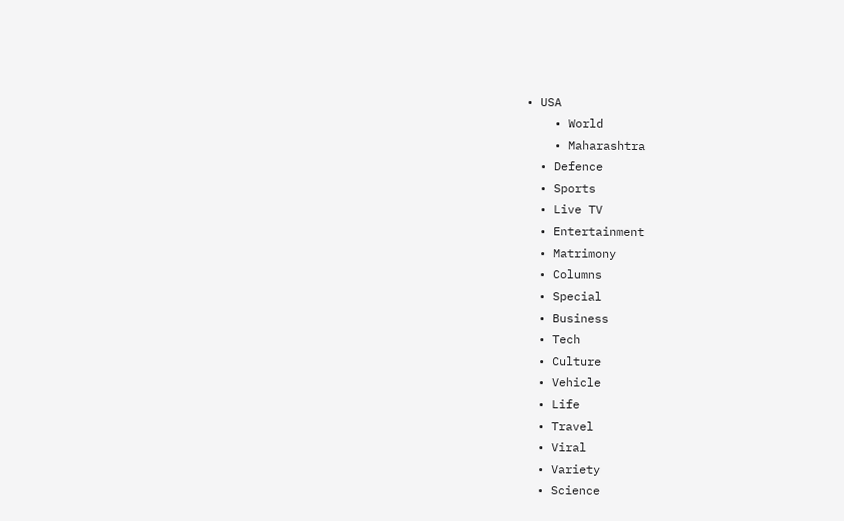• USA
    • World
    • Maharashtra
  • Defence
  • Sports
  • Live TV
  • Entertainment
  • Matrimony
  • Columns
  • Special
  • Business
  • Tech
  • Culture
  • Vehicle
  • Life
  • Travel
  • Viral
  • Variety
  • Science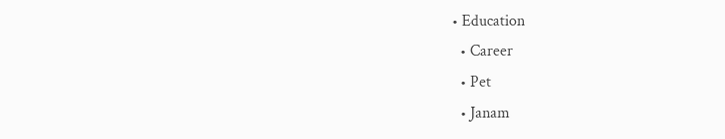• Education
  • Career
  • Pet
  • Janam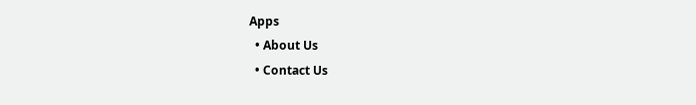Apps
  • About Us
  • Contact Us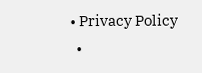• Privacy Policy
  •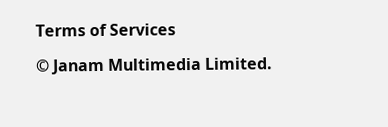Terms of Services

© Janam Multimedia Limited.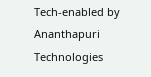Tech-enabled by Ananthapuri Technologies